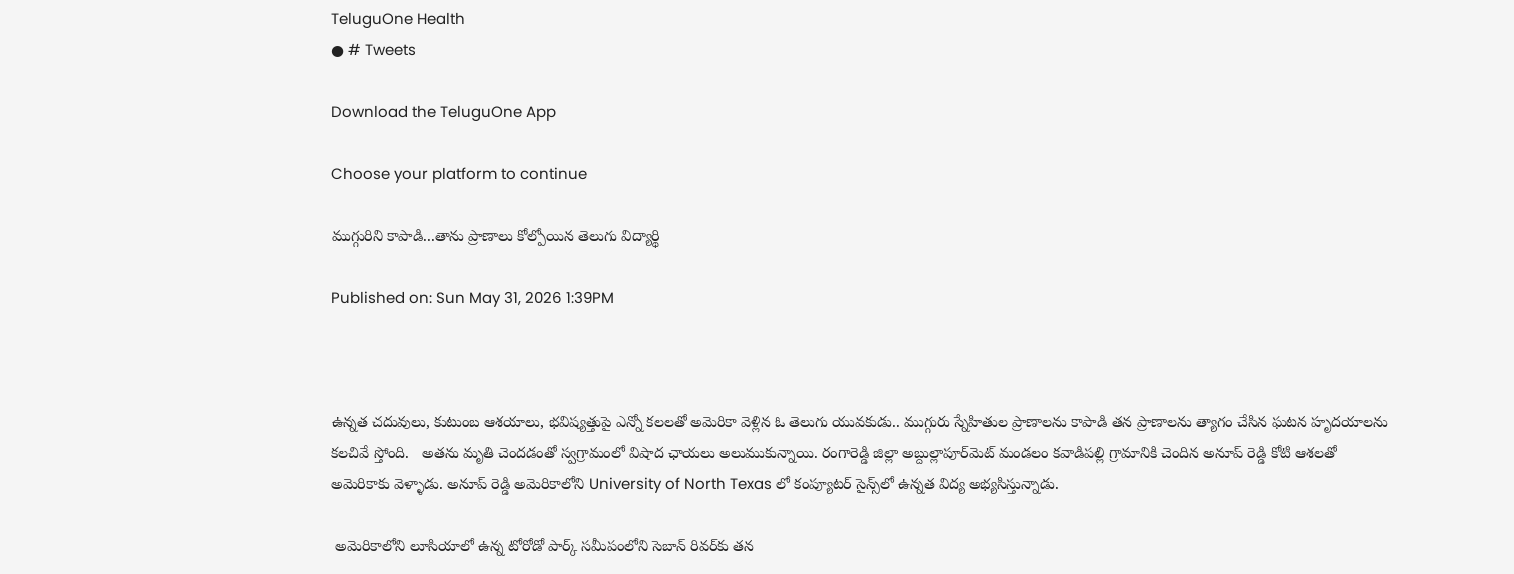TeluguOne Health
● # Tweets

Download the TeluguOne App

Choose your platform to continue

ముగ్గురిని కాపాడి...తాను ప్రాణాలు కోల్పోయిన తెలుగు విద్యార్థి

Published on: Sun May 31, 2026 1:39PM



ఉన్నత చదువులు, కుటుంబ ఆశయాలు, భవిష్యత్తుపై ఎన్నో కలలతో అమెరికా వెళ్లిన ఓ తెలుగు యువకుడు.. ముగ్గురు స్నేహితుల ప్రాణాలను కాపాడి తన ప్రాణాలను త్యాగం చేసిన ఘటన హృదయాలను కలచివే స్తోంది.   అతను మృతి చెందడంతో స్వగ్రామంలో విషాద ఛాయలు అలుముకున్నాయి. రంగారెడ్డి జిల్లా అబ్దుల్లాపూర్‌మెట్ మండలం కవాడిపల్లి గ్రామానికి చెందిన అనూప్ రెడ్డి కోటి ఆశలతో అమెరికాకు వెళ్ళాడు. అనూప్ రెడ్డి అమెరికాలోని University of North Texas లో కంప్యూటర్ సైన్స్‌లో ఉన్నత విద్య అభ్యసిస్తున్నాడు.

 అమెరికాలోని లూసియాలో ఉన్న టోరోడో పార్క్ సమీపంలోని సెబాన్ రివర్‌కు తన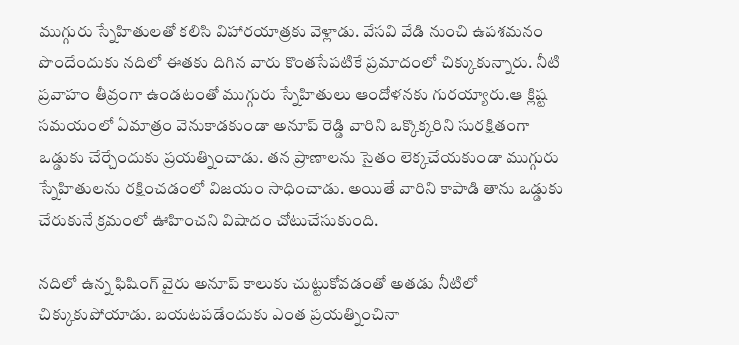ముగ్గురు స్నేహితులతో కలిసి విహారయాత్రకు వెళ్లాడు. వేసవి వేడి నుంచి ఉపశమనం పొందేందుకు నదిలో ఈతకు దిగిన వారు కొంతసేపటికే ప్రమాదంలో చిక్కుకున్నారు. నీటి ప్రవాహం తీవ్రంగా ఉండటంతో ముగ్గురు స్నేహితులు ఆందోళనకు గురయ్యారు.ఆ క్లిష్ట సమయంలో ఏమాత్రం వెనుకాడకుండా అనూప్ రెడ్డి వారిని ఒక్కొక్కరిని సురక్షితంగా ఒడ్డుకు చేర్చేందుకు ప్రయత్నించాడు. తన ప్రాణాలను సైతం లెక్కచేయకుండా ముగ్గురు స్నేహితులను రక్షించడంలో విజయం సాధించాడు. అయితే వారిని కాపాడి తాను ఒడ్డుకు చేరుకునే క్రమంలో ఊహించని విషాదం చోటుచేసుకుంది.

నదిలో ఉన్న ఫిషింగ్ వైరు అనూప్ కాలుకు చుట్టుకోవడంతో అతడు నీటిలో చిక్కుకుపోయాడు. బయటపడేందుకు ఎంత ప్రయత్నించినా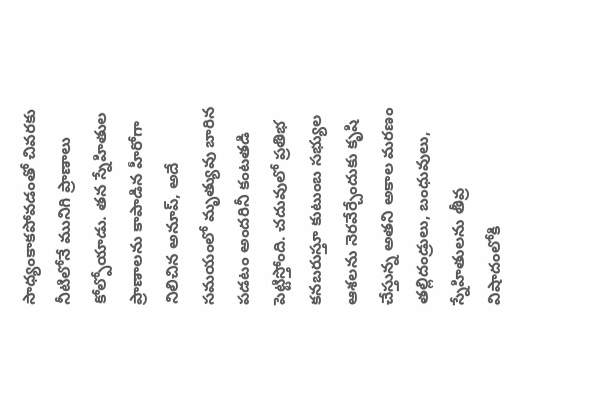సాధ్యంకాకపోవడంతో చివరకు నీటిలోనే మునిగి ప్రాణాలు కోల్పోయాడు. తన స్నేహితుల ప్రాణాలను కాపాడిన హీరోగా నిలిచిన అనూప్, అదే సమయంలో మృత్యువు బారిన పడటం అందరినీ కంటతడి పెట్టిస్తోంది. చదువులో ప్రతిభ కనబరుస్తూ కుటుంబ సభ్యుల ఆశలను నెరవేర్చేందుకు కృషి చేస్తున్న అతని అకాల మరణం తల్లిదండ్రులు, బంధువులు, స్నేహితులను తీవ్ర విషాదంలోకి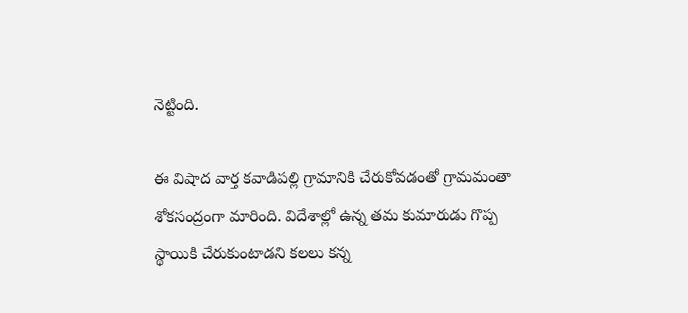నెట్టింది.

ఈ విషాద వార్త కవాడిపల్లి గ్రామానికి చేరుకోవడంతో గ్రామమంతా శోకసంద్రంగా మారింది. విదేశాల్లో ఉన్న తమ కుమారుడు గొప్ప స్థాయికి చేరుకుంటాడని కలలు కన్న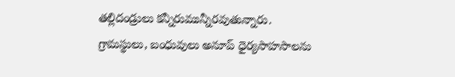తల్లిదండ్రులు కన్నీరుమున్నీరవుతున్నారు. గ్రామస్థులు, బంధువులు అనూప్ ధైర్యసాహసాలను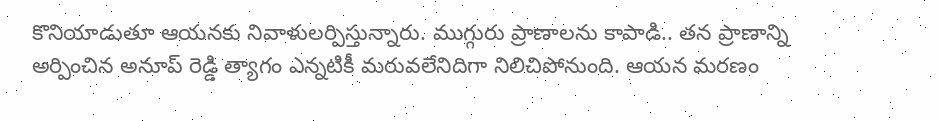కొనియాడుతూ ఆయనకు నివాళులర్పిస్తున్నారు. ముగ్గురు ప్రాణాలను కాపాడి.. తన ప్రాణాన్ని అర్పించిన అనూప్ రెడ్డి త్యాగం ఎన్నటికీ మరువలేనిదిగా నిలిచిపోనుంది. ఆయన మరణం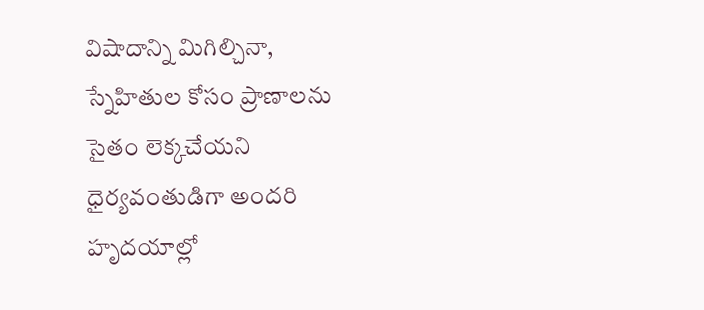విషాదాన్ని మిగిల్చినా, స్నేహితుల కోసం ప్రాణాలను సైతం లెక్కచేయని ధైర్యవంతుడిగా అందరి హృదయాల్లో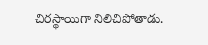చిరస్థాయిగా నిలిచిపోతాడు.